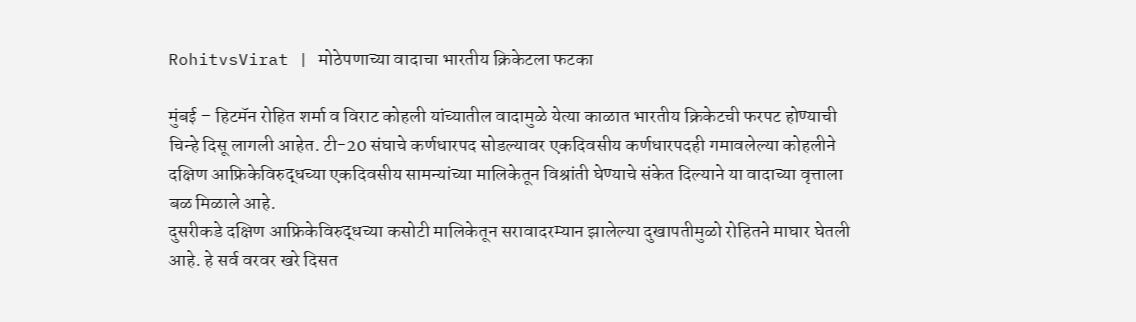RohitvsVirat | मोठेपणाच्या वादाचा भारतीय क्रिकेटला फटका

मुंबई – हिटमॅन रोहित शर्मा व विराट कोहली यांच्यातील वादामुळे येत्या काळात भारतीय क्रिकेटची फरपट होण्याची चिन्हे दिसू लागली आहेत. टी-20 संघाचे कर्णधारपद सोडल्यावर एकदिवसीय कर्णधारपदही गमावलेल्या कोहलीने दक्षिण आफ्रिकेविरुद्धच्या एकदिवसीय सामन्यांच्या मालिकेतून विश्रांती घेण्याचे संकेत दिल्याने या वादाच्या वृत्ताला बळ मिळाले आहे.
दुसरीकडे दक्षिण आफ्रिकेविरुद्धच्या कसोटी मालिकेतून सरावादरम्यान झालेल्या दुखापतीमुळो रोहितने माघार घेतली आहे. हे सर्व वरवर खरे दिसत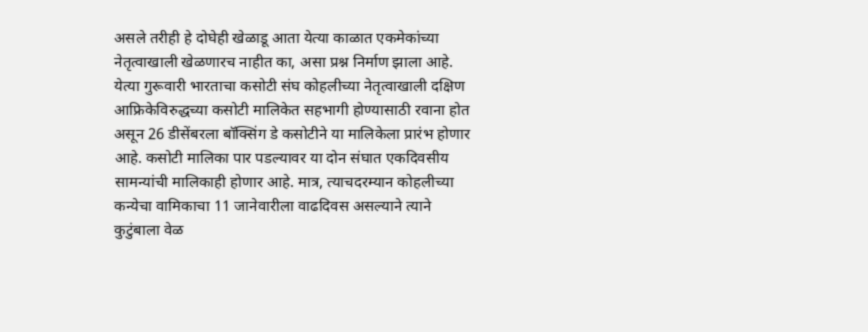असले तरीही हे दोघेही खेळाडू आता येत्या काळात एकमेकांच्या नेतृत्वाखाली खेळणारच नाहीत का, असा प्रश्न निर्माण झाला आहे.
येत्या गुरूवारी भारताचा कसोटी संघ कोहलीच्या नेतृत्वाखाली दक्षिण आफ्रिकेविरुद्धच्या कसोटी मालिकेत सहभागी होण्यासाठी रवाना होत असून 26 डीसेंबरला बॉक्सिंग डे कसोटीने या मालिकेला प्रारंभ होणार आहे. कसोटी मालिका पार पडल्यावर या दोन संघात एकदिवसीय सामन्यांची मालिकाही होणार आहे. मात्र, त्याचदरम्यान कोहलीच्या कन्येचा वामिकाचा 11 जानेवारीला वाढदिवस असल्याने त्याने कुटुंबाला वेळ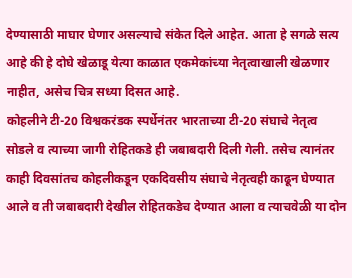देण्यासाठी माघार घेणार असल्याचे संकेत दिले आहेत. आता हे सगळे सत्य आहे की हे दोघे खेळाडू येत्या काळात एकमेकांच्या नेतृत्वाखाली खेळणार नाहीत, असेच चित्र सध्या दिसत आहे.
कोहलीने टी-20 विश्वकरंडक स्पर्धेनंतर भारताच्या टी-20 संघाचे नेतृत्व सोडले व त्याच्या जागी रोहितकडे ही जबाबदारी दिली गेली. तसेच त्यानंतर काही दिवसांतच कोहलीकडून एकदिवसीय संघाचे नेतृत्वही काढून घेण्यात आले व ती जबाबदारी देखील रोहितकडेच देण्यात आला व त्याचवेळी या दोन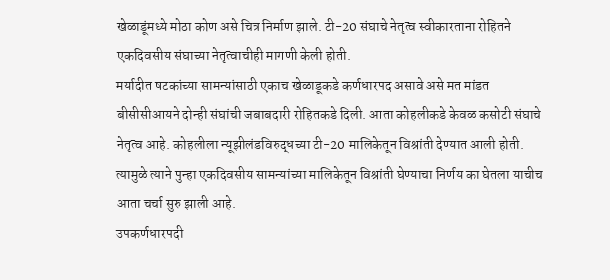खेळाडूंमध्ये मोठा कोण असे चित्र निर्माण झाले. टी-20 संघाचे नेतृत्व स्वीकारताना रोहितने एकदिवसीय संघाच्या नेतृत्वाचीही मागणी केली होती.
मर्यादीत षटकांच्या सामन्यांसाठी एकाच खेळाडूकडे कर्णधारपद असावे असे मत मांडत बीसीसीआयने दोन्ही संघांची जबाबदारी रोहितकडे दिली. आता कोहलीकडे केवळ कसोटी संघाचे नेतृत्व आहे. कोहलीला न्यूझीलंडविरुद्धच्या टी-20 मालिकेतून विश्रांती देण्यात आली होती. त्यामुळे त्याने पुन्हा एकदिवसीय सामन्यांच्या मालिकेतून विश्रांती घेण्याचा निर्णय का घेतला याचीच आता चर्चा सुरु झाली आहे.
उपकर्णधारपदी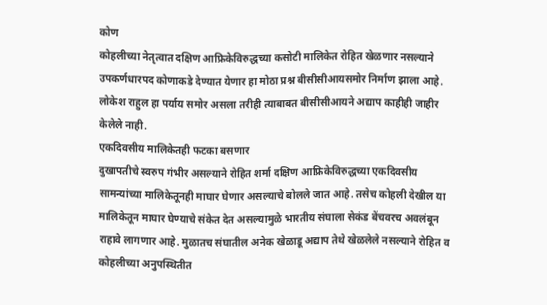कोण
कोहलीच्या नेतृत्वात दक्षिण आफ्रिकेविरुद्धच्या कसोटी मालिकेत रोहित खेळणार नसल्याने उपकर्णधारपद कोणाकडे देण्यात येणार हा मोठा प्रश्न बीसीसीआयसमोर निर्माण झाला आहे. लोकेश राहुल हा पर्याय समोर असला तरीही त्याबाबत बीसीसीआयने अद्याप काहीही जाहीर केलेले नाही.
एकदिवसीय मालिकेतही फटका बसणार
दुखापतीचे स्वरुप गंभीर असल्याने रोहित शर्मा दक्षिण आफ्रिकेविरुद्धच्या एकदिवसीय सामन्यांच्या मालिकेतूनही माघार घेणार असल्याचे बोलले जात आहे. तसेच कोहली देखील या मालिकेतून माघार घेण्याचे संकेत देत असल्यामुळे भारतीय संघाला सेकंड बेंचवरच अवलंबून राहावे लागणार आहे. मुळातच संघातील अनेक खेळाडू अद्याप तेथे खेळलेले नसल्याने रोहित व कोहलीच्या अनुपस्थितीत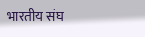भारतीय संघ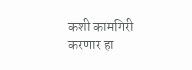कशी कामगिरी करणार हा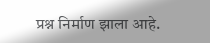प्रश्न निर्माण झाला आहे.